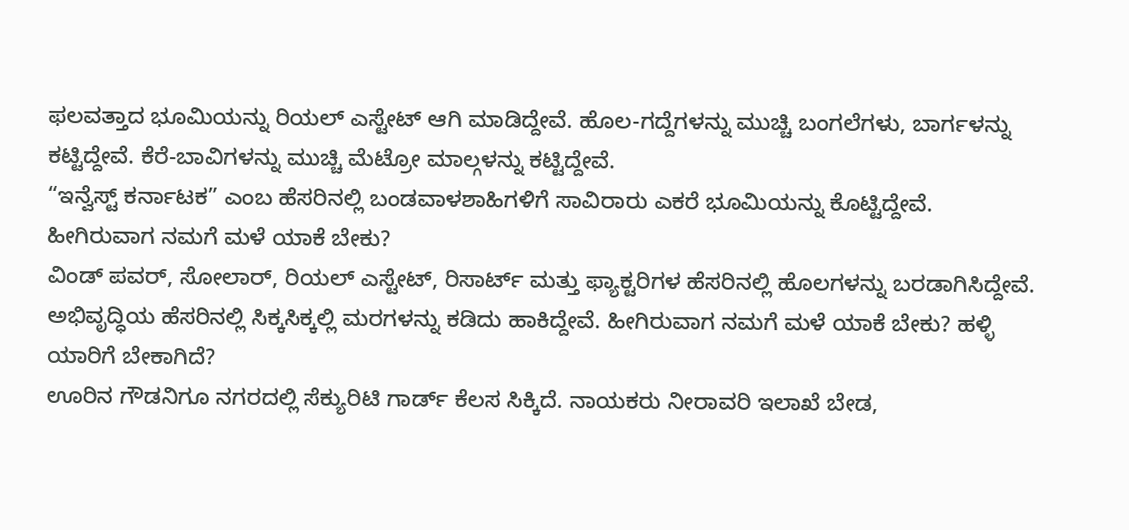ಫಲವತ್ತಾದ ಭೂಮಿಯನ್ನು ರಿಯಲ್ ಎಸ್ಟೇಟ್ ಆಗಿ ಮಾಡಿದ್ದೇವೆ. ಹೊಲ-ಗದ್ದೆಗಳನ್ನು ಮುಚ್ಚಿ ಬಂಗಲೆಗಳು, ಬಾರ್ಗಳನ್ನು ಕಟ್ಟಿದ್ದೇವೆ. ಕೆರೆ-ಬಾವಿಗಳನ್ನು ಮುಚ್ಚಿ ಮೆಟ್ರೋ ಮಾಲ್ಗಳನ್ನು ಕಟ್ಟಿದ್ದೇವೆ.
“ಇನ್ವೆಸ್ಟ್ ಕರ್ನಾಟಕ” ಎಂಬ ಹೆಸರಿನಲ್ಲಿ ಬಂಡವಾಳಶಾಹಿಗಳಿಗೆ ಸಾವಿರಾರು ಎಕರೆ ಭೂಮಿಯನ್ನು ಕೊಟ್ಟಿದ್ದೇವೆ. ಹೀಗಿರುವಾಗ ನಮಗೆ ಮಳೆ ಯಾಕೆ ಬೇಕು?
ವಿಂಡ್ ಪವರ್, ಸೋಲಾರ್, ರಿಯಲ್ ಎಸ್ಟೇಟ್, ರಿಸಾರ್ಟ್ ಮತ್ತು ಫ್ಯಾಕ್ಟರಿಗಳ ಹೆಸರಿನಲ್ಲಿ ಹೊಲಗಳನ್ನು ಬರಡಾಗಿಸಿದ್ದೇವೆ. ಅಭಿವೃದ್ಧಿಯ ಹೆಸರಿನಲ್ಲಿ ಸಿಕ್ಕಸಿಕ್ಕಲ್ಲಿ ಮರಗಳನ್ನು ಕಡಿದು ಹಾಕಿದ್ದೇವೆ. ಹೀಗಿರುವಾಗ ನಮಗೆ ಮಳೆ ಯಾಕೆ ಬೇಕು? ಹಳ್ಳಿ ಯಾರಿಗೆ ಬೇಕಾಗಿದೆ?
ಊರಿನ ಗೌಡನಿಗೂ ನಗರದಲ್ಲಿ ಸೆಕ್ಯುರಿಟಿ ಗಾರ್ಡ್ ಕೆಲಸ ಸಿಕ್ಕಿದೆ. ನಾಯಕರು ನೀರಾವರಿ ಇಲಾಖೆ ಬೇಡ,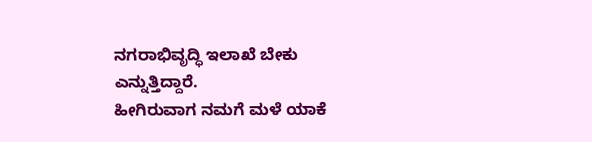ನಗರಾಭಿವೃದ್ಧಿ ಇಲಾಖೆ ಬೇಕು ಎನ್ನುತ್ತಿದ್ದಾರೆ.
ಹೀಗಿರುವಾಗ ನಮಗೆ ಮಳೆ ಯಾಕೆ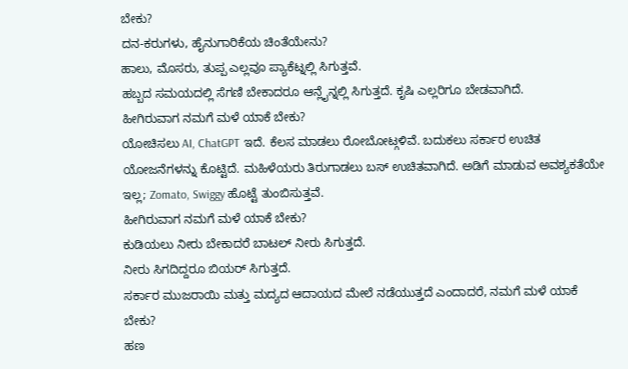ಬೇಕು?
ದನ-ಕರುಗಳು, ಹೈನುಗಾರಿಕೆಯ ಚಿಂತೆಯೇನು?
ಹಾಲು, ಮೊಸರು, ತುಪ್ಪ ಎಲ್ಲವೂ ಪ್ಯಾಕೆಟ್ನಲ್ಲಿ ಸಿಗುತ್ತವೆ.
ಹಬ್ಬದ ಸಮಯದಲ್ಲಿ ಸೆಗಣಿ ಬೇಕಾದರೂ ಆನ್ಲೈನ್ನಲ್ಲಿ ಸಿಗುತ್ತದೆ. ಕೃಷಿ ಎಲ್ಲರಿಗೂ ಬೇಡವಾಗಿದೆ.
ಹೀಗಿರುವಾಗ ನಮಗೆ ಮಳೆ ಯಾಕೆ ಬೇಕು?
ಯೋಚಿಸಲು AI, ChatGPT ಇದೆ. ಕೆಲಸ ಮಾಡಲು ರೋಬೋಟ್ಗಳಿವೆ. ಬದುಕಲು ಸರ್ಕಾರ ಉಚಿತ ಯೋಜನೆಗಳನ್ನು ಕೊಟ್ಟಿದೆ. ಮಹಿಳೆಯರು ತಿರುಗಾಡಲು ಬಸ್ ಉಚಿತವಾಗಿದೆ. ಅಡಿಗೆ ಮಾಡುವ ಅವಶ್ಯಕತೆಯೇ ಇಲ್ಲ; Zomato, Swiggy ಹೊಟ್ಟೆ ತುಂಬಿಸುತ್ತವೆ.
ಹೀಗಿರುವಾಗ ನಮಗೆ ಮಳೆ ಯಾಕೆ ಬೇಕು?
ಕುಡಿಯಲು ನೀರು ಬೇಕಾದರೆ ಬಾಟಲ್ ನೀರು ಸಿಗುತ್ತದೆ.
ನೀರು ಸಿಗದಿದ್ದರೂ ಬಿಯರ್ ಸಿಗುತ್ತದೆ.
ಸರ್ಕಾರ ಮುಜರಾಯಿ ಮತ್ತು ಮದ್ಯದ ಆದಾಯದ ಮೇಲೆ ನಡೆಯುತ್ತದೆ ಎಂದಾದರೆ, ನಮಗೆ ಮಳೆ ಯಾಕೆ ಬೇಕು?
ಹಣ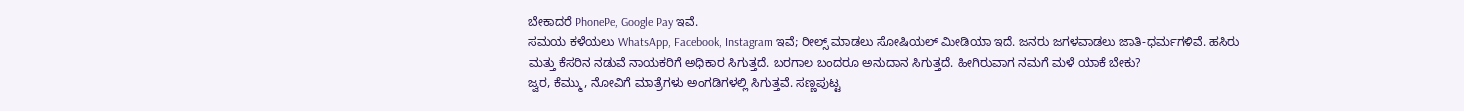ಬೇಕಾದರೆ PhonePe, Google Pay ಇವೆ.
ಸಮಯ ಕಳೆಯಲು WhatsApp, Facebook, Instagram ಇವೆ; ರೀಲ್ಸ್ ಮಾಡಲು ಸೋಷಿಯಲ್ ಮೀಡಿಯಾ ಇದೆ. ಜನರು ಜಗಳವಾಡಲು ಜಾತಿ-ಧರ್ಮಗಳಿವೆ. ಹಸಿರು ಮತ್ತು ಕೆಸರಿನ ನಡುವೆ ನಾಯಕರಿಗೆ ಅಧಿಕಾರ ಸಿಗುತ್ತದೆ. ಬರಗಾಲ ಬಂದರೂ ಅನುದಾನ ಸಿಗುತ್ತದೆ. ಹೀಗಿರುವಾಗ ನಮಗೆ ಮಳೆ ಯಾಕೆ ಬೇಕು?
ಜ್ವರ, ಕೆಮ್ಮು, ನೋವಿಗೆ ಮಾತ್ರೆಗಳು ಅಂಗಡಿಗಳಲ್ಲಿ ಸಿಗುತ್ತವೆ. ಸಣ್ಣಪುಟ್ಟ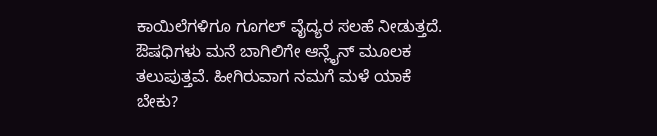ಕಾಯಿಲೆಗಳಿಗೂ ಗೂಗಲ್ ವೈದ್ಯರ ಸಲಹೆ ನೀಡುತ್ತದೆ. ಔಷಧಿಗಳು ಮನೆ ಬಾಗಿಲಿಗೇ ಆನ್ಲೈನ್ ಮೂಲಕ ತಲುಪುತ್ತವೆ. ಹೀಗಿರುವಾಗ ನಮಗೆ ಮಳೆ ಯಾಕೆ ಬೇಕು?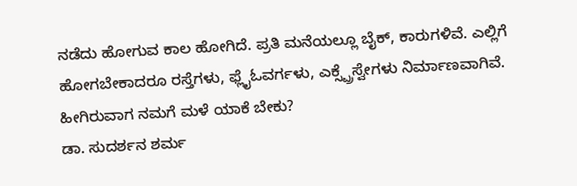ನಡೆದು ಹೋಗುವ ಕಾಲ ಹೋಗಿದೆ. ಪ್ರತಿ ಮನೆಯಲ್ಲೂ ಬೈಕ್, ಕಾರುಗಳಿವೆ. ಎಲ್ಲಿಗೆ ಹೋಗಬೇಕಾದರೂ ರಸ್ತೆಗಳು, ಫ್ಲೈಓವರ್ಗಳು, ಎಕ್ಸ್ಪ್ರೆಸ್ವೇಗಳು ನಿರ್ಮಾಣವಾಗಿವೆ.
ಹೀಗಿರುವಾಗ ನಮಗೆ ಮಳೆ ಯಾಕೆ ಬೇಕು?
ಡಾ. ಸುದರ್ಶನ ಶರ್ಮ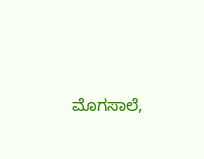ಮೊಗಸಾಲೆ,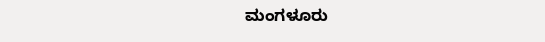ಮಂಗಳೂರು